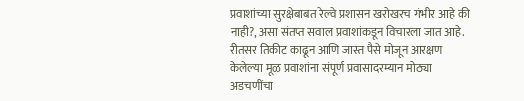प्रवाशांच्या सुरक्षेबाबत रेल्वे प्रशासन खरोखरच गंभीर आहे की नाही?, असा संतप्त सवाल प्रवाशांकडून विचारला जात आहे. रीतसर तिकीट काढून आणि जास्त पैसे मोजून आरक्षण केलेल्या मूळ प्रवाशांना संपूर्ण प्रवासादरम्यान मोठ्या अडचणींचा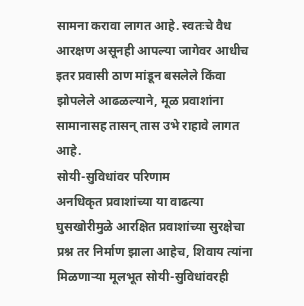सामना करावा लागत आहे. स्वतःचे वैध आरक्षण असूनही आपल्या जागेवर आधीच इतर प्रवासी ठाण मांडून बसलेले किंवा झोपलेले आढळल्याने, मूळ प्रवाशांना सामानासह तासन् तास उभे राहावे लागत आहे.
सोयी-सुविधांवर परिणाम
अनधिकृत प्रवाशांच्या या वाढत्या घुसखोरीमुळे आरक्षित प्रवाशांच्या सुरक्षेचा प्रश्न तर निर्माण झाला आहेच, शिवाय त्यांना मिळणाऱ्या मूलभूत सोयी-सुविधांवरही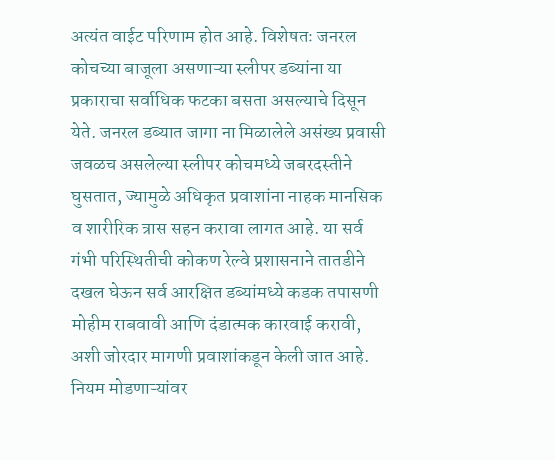अत्यंत वाईट परिणाम होत आहे. विशेषतः जनरल कोचच्या बाजूला असणाऱ्या स्लीपर डब्यांना या प्रकाराचा सर्वाधिक फटका बसता असल्याचे दिसून येते. जनरल डब्यात जागा ना मिळालेले असंख्य प्रवासी जवळच असलेल्या स्लीपर कोचमध्ये जबरदस्तीने घुसतात, ज्यामुळे अधिकृत प्रवाशांना नाहक मानसिक व शारीरिक त्रास सहन करावा लागत आहे. या सर्व गंभी परिस्थितीची कोकण रेल्वे प्रशासनाने तातडीने दखल घेऊन सर्व आरक्षित डब्यांमध्ये कडक तपासणी मोहीम राबवावी आणि दंडात्मक कारवाई करावी, अशी जोरदार मागणी प्रवाशांकडून केली जात आहे.
नियम मोडणाऱ्यांवर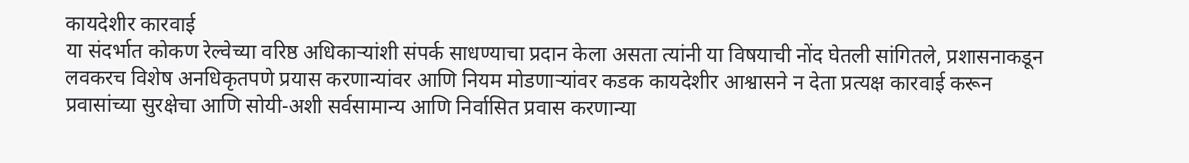कायदेशीर कारवाई
या संदर्भात कोकण रेल्वेच्या वरिष्ठ अधिकाऱ्यांशी संपर्क साधण्याचा प्रदान केला असता त्यांनी या विषयाची नोंद घेतली सांगितले, प्रशासनाकडून लवकरच विशेष अनधिकृतपणे प्रयास करणान्यांवर आणि नियम मोडणाऱ्यांवर कडक कायदेशीर आश्वासने न देता प्रत्यक्ष कारवाई करून प्रवासांच्या सुरक्षेचा आणि सोयी-अशी सर्वसामान्य आणि निर्वासित प्रवास करणान्या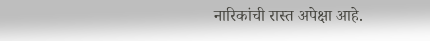नारिकांची रास्त अपेक्षा आहे.